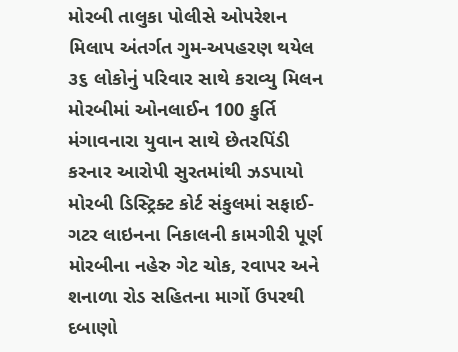મોરબી તાલુકા પોલીસે ઓપરેશન મિલાપ અંતર્ગત ગુમ-અપહરણ થયેલ ૩૬ લોકોનું પરિવાર સાથે કરાવ્યુ મિલન મોરબીમાં ઓનલાઈન 100 કુર્તિ મંગાવનારા યુવાન સાથે છેતરપિંડી કરનાર આરોપી સુરતમાંથી ઝડપાયો મોરબી ડિસ્ટ્રિક્ટ કોર્ટ સંકુલમાં સફાઈ-ગટર લાઇનના નિકાલની કામગીરી પૂર્ણ મોરબીના નહેરુ ગેટ ચોક, રવાપર અને શનાળા રોડ સહિતના માર્ગો ઉપરથી દબાણો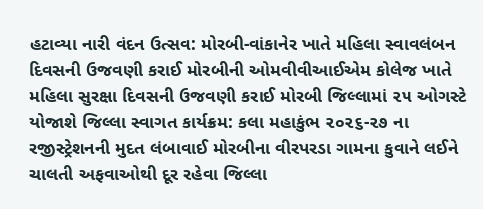હટાવ્યા નારી વંદન ઉત્સવ: મોરબી-વાંકાનેર ખાતે મહિલા સ્વાવલંબન દિવસની ઉજવણી કરાઈ મોરબીની ઓમવીવીઆઈએમ કોલેજ ખાતે મહિલા સુરક્ષા દિવસની ઉજવણી કરાઈ મોરબી જિલ્લામાં ૨૫ ઓગસ્ટે યોજાશે જિલ્લા સ્વાગત કાર્યક્રમ: કલા મહાકુંભ ૨૦૨૬-૨૭ ના રજીસ્ટ્રેશનની મુદત લંબાવાઈ મોરબીના વીરપરડા ગામના કુવાને લઈને ચાલતી અફવાઓથી દૂર રહેવા જિલ્લા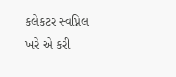કલેકટર સ્વપ્નિલ ખરે એ કરી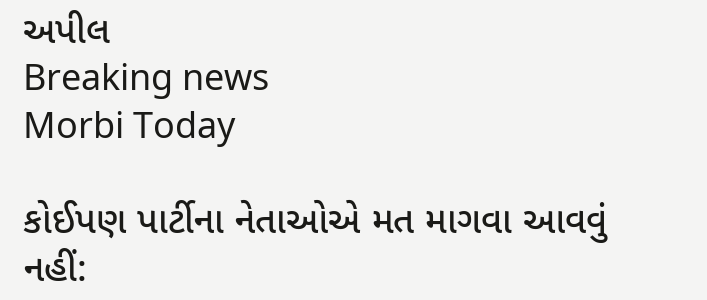અપીલ
Breaking news
Morbi Today

કોઈપણ પાર્ટીના નેતાઓએ મત માગવા આવવું નહીં: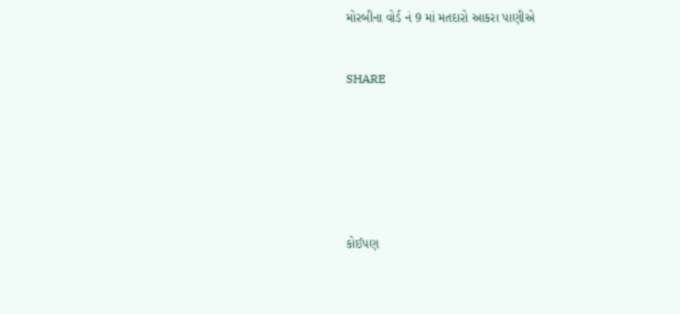મોરબીના વોર્ડ નં 9 માં મતદારો આકરા પાણીએ


SHARE







કોઈપણ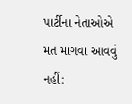પાર્ટીના નેતાઓએ મત માગવા આવવું નહીં: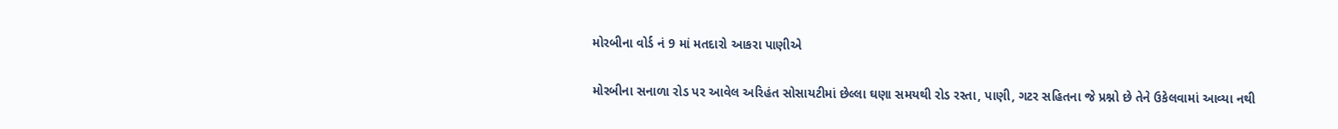મોરબીના વોર્ડ નં 9 માં મતદારો આકરા પાણીએ

મોરબીના સનાળા રોડ પર આવેલ અરિહંત સોસાયટીમાં છેલ્લા ઘણા સમયથી રોડ રસ્તા, પાણી, ગટર સહિતના જે પ્રશ્નો છે તેને ઉકેલવામાં આવ્યા નથી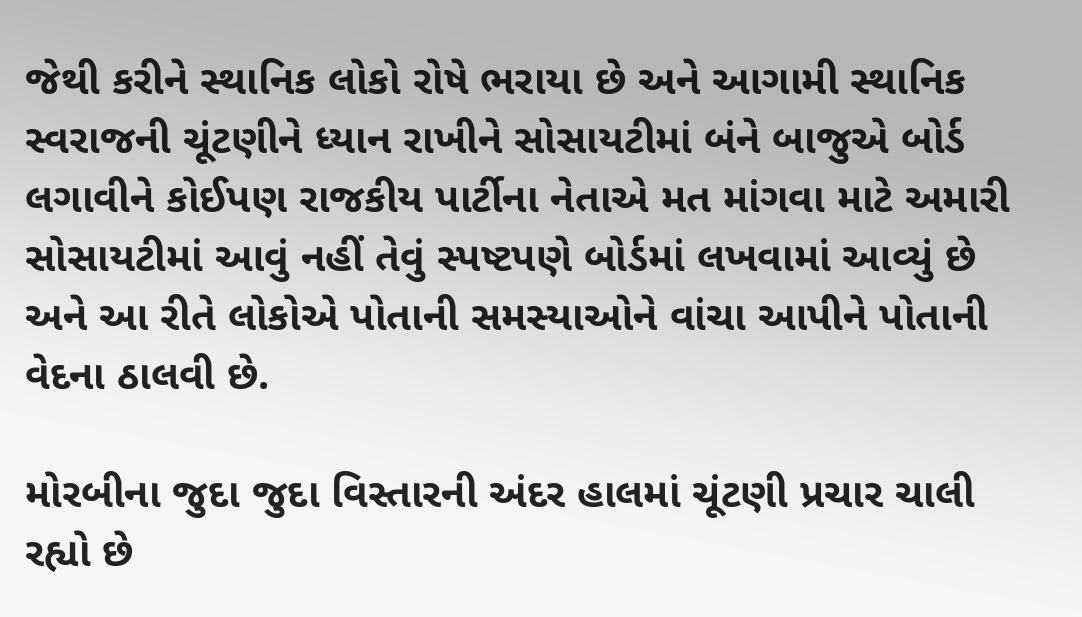જેથી કરીને સ્થાનિક લોકો રોષે ભરાયા છે અને આગામી સ્થાનિક સ્વરાજની ચૂંટણીને ધ્યાન રાખીને સોસાયટીમાં બંને બાજુએ બોર્ડ લગાવીને કોઈપણ રાજકીય પાર્ટીના નેતાએ મત માંગવા માટે અમારી સોસાયટીમાં આવું નહીં તેવું સ્પષ્ટપણે બોર્ડમાં લખવામાં આવ્યું છે અને આ રીતે લોકોએ પોતાની સમસ્યાઓને વાંચા આપીને પોતાની વેદના ઠાલવી છે.

મોરબીના જુદા જુદા વિસ્તારની અંદર હાલમાં ચૂંટણી પ્રચાર ચાલી રહ્યો છે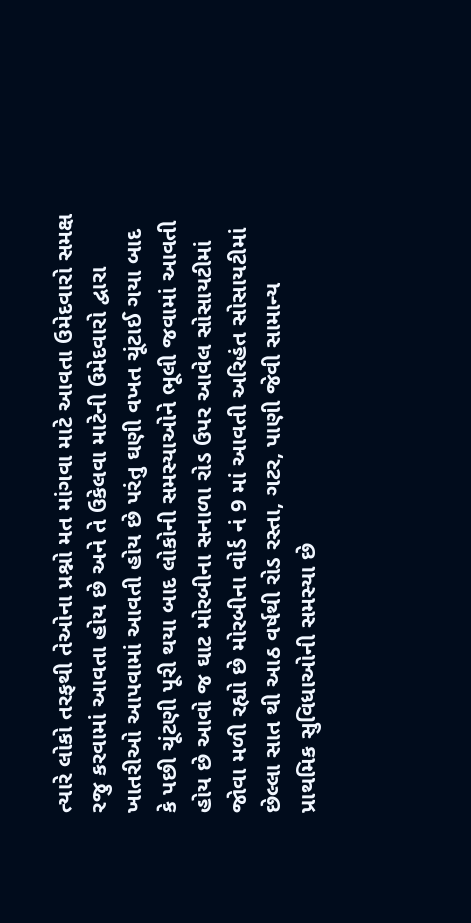ત્યારે લોકો તરફથી તેઓના પ્રશ્નો મત માંગવા માટે આવતા ઉમેદવારો સમક્ષ રજુ કરવામાં આવતા હોય છે અને તે ઉકેલવા માટેની ઉમેદવારો દ્વારા ખાતરીઓ આપવામાં આવતી હોય છે પરંતુ ઘણી વખત ચૂંટાઈ ગયા બાદ કે પછી ચૂંટણી પૂરી થયા બાદ લોકોની સમસ્યાઓને ભૂલી જવામાં આવતી હોય છે આવો જ ઘાટ મોરબીના સનાળા રોડ ઉપર આવેલ સોસાયટીમાં જોવા મળી રહ્યો છે મોરબીના વોર્ડ નં 9 માં આવતી અરિહંત સોસાયટીમાં છેલ્લા સાત થી આઠ વર્ષથી રોડ રસ્તા, ગટર, પાણી જેવી સામાન્ય પ્રાથમિક સુવિધાઓની સમસ્યા છે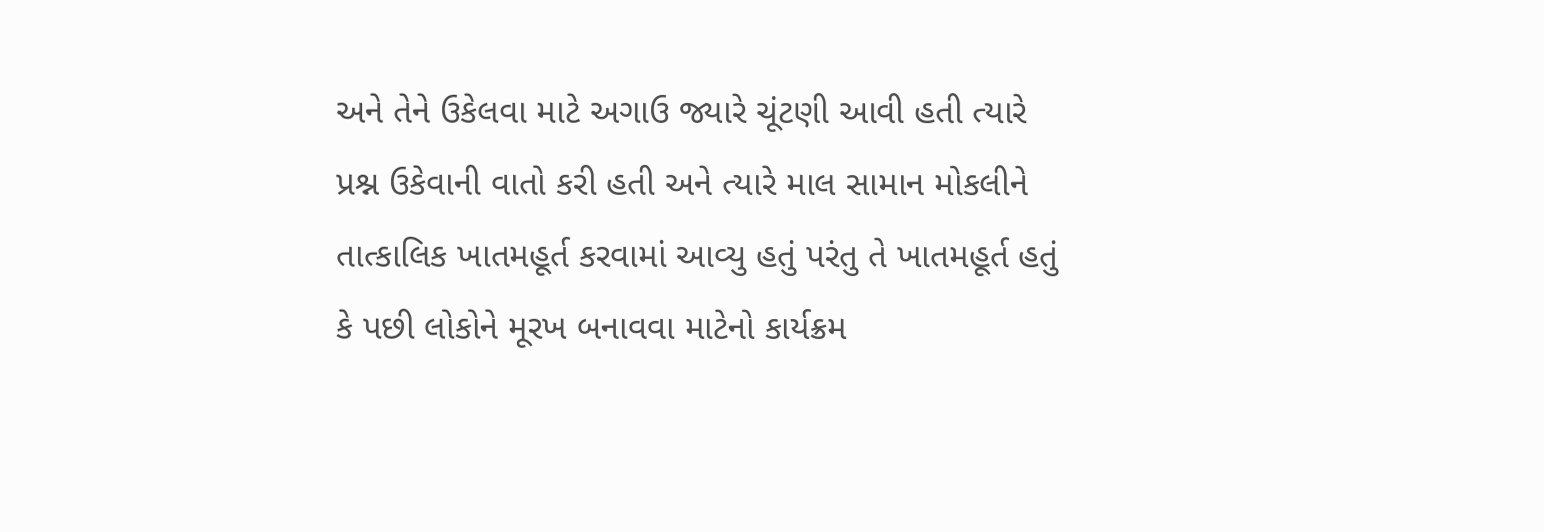અને તેને ઉકેલવા માટે અગાઉ જ્યારે ચૂંટણી આવી હતી ત્યારે પ્રશ્ન ઉકેવાની વાતો કરી હતી અને ત્યારે માલ સામાન મોકલીને તાત્કાલિક ખાતમહૂર્ત કરવામાં આવ્યુ હતું પરંતુ તે ખાતમહૂર્ત હતું કે પછી લોકોને મૂરખ બનાવવા માટેનો કાર્યક્રમ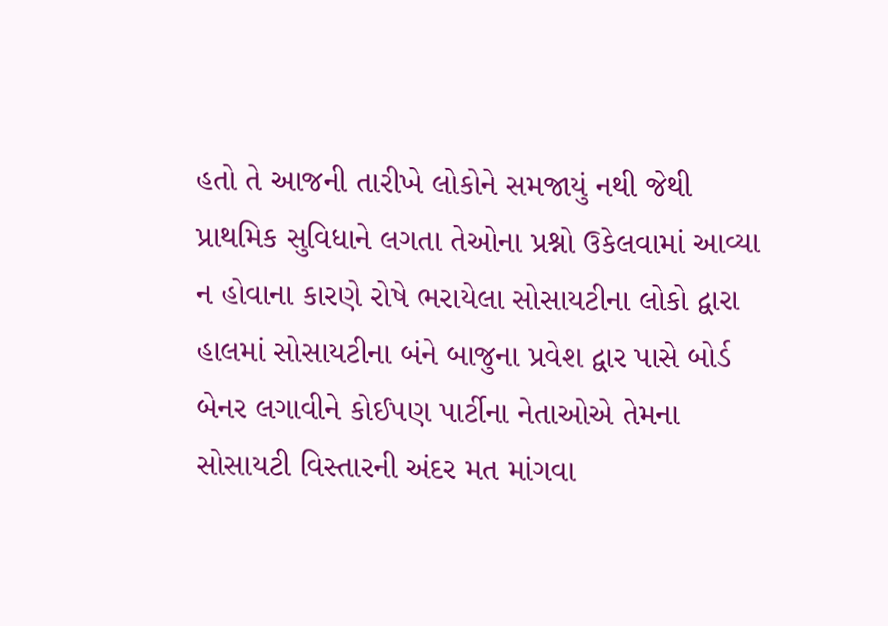હતો તે આજની તારીખે લોકોને સમજાયું નથી જેથી પ્રાથમિક સુવિધાને લગતા તેઓના પ્રશ્નો ઉકેલવામાં આવ્યા ન હોવાના કારણે રોષે ભરાયેલા સોસાયટીના લોકો દ્વારા હાલમાં સોસાયટીના બંને બાજુના પ્રવેશ દ્વાર પાસે બોર્ડ બેનર લગાવીને કોઈપણ પાર્ટીના નેતાઓએ તેમના સોસાયટી વિસ્તારની અંદર મત માંગવા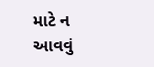માટે ન આવવું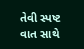તેવી સ્પષ્ટ વાત સાથે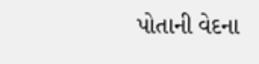પોતાની વેદના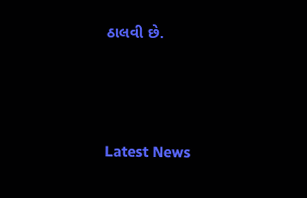ઠાલવી છે.






Latest News